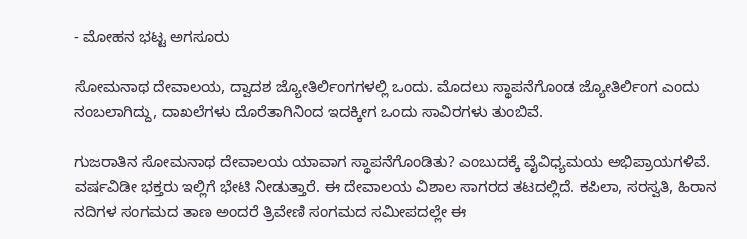- ಮೋಹನ ಭಟ್ಟ ಅಗಸೂರು

ಸೋಮನಾಥ ದೇವಾಲಯ, ದ್ವಾದಶ ಜ್ಯೋತಿರ್ಲಿಂಗಗಳಲ್ಲಿ ಒಂದು. ಮೊದಲು ಸ್ಥಾಪನೆಗೊಂಡ ಜ್ಯೋತಿರ್ಲಿಂಗ ಎಂದು ನಂಬಲಾಗಿದ್ದು, ದಾಖಲೆಗಳು ದೊರೆತಾಗಿನಿಂದ ಇದಕ್ಕೀಗ ಒಂದು ಸಾವಿರಗಳು ತುಂಬಿವೆ.

ಗುಜರಾತಿನ‌ ಸೋಮನಾಥ ದೇವಾಲಯ ಯಾವಾಗ ಸ್ಥಾಪನೆಗೊಂಡಿತು? ಎಂಬುದಕ್ಕೆ ವೈವಿಧ್ಯಮಯ ಅಭಿಪ್ರಾಯಗಳಿವೆ. ವರ್ಷವಿಡೀ ಭಕ್ತರು ಇಲ್ಲಿಗೆ ಭೇಟಿ ನೀಡುತ್ತಾರೆ. ಈ ದೇವಾಲಯ ವಿಶಾಲ ಸಾಗರದ ತಟದಲ್ಲಿದೆ. ಕಪಿಲಾ, ಸರಸ್ವತಿ, ಹಿರಾನ ನದಿಗಳ ಸಂಗಮದ ತಾಣ ಅಂದರೆ ತ್ರಿವೇಣಿ ಸಂಗಮದ ಸಮೀಪದಲ್ಲೇ ಈ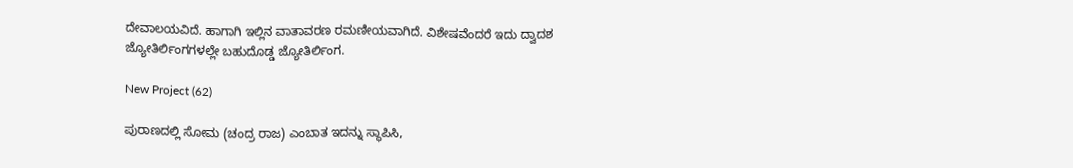ದೇವಾಲಯವಿದೆ. ಹಾಗಾಗಿ ಇಲ್ಲಿನ ವಾತಾವರಣ ರಮಣೀಯವಾಗಿದೆ. ವಿಶೇಷವೆಂದರೆ ಇದು ದ್ವಾದಶ ಜ್ಯೋತಿರ್ಲಿಂಗಗಳಲ್ಲೇ ಬಹುದೊಡ್ಡ ಜ್ಯೋತಿರ್ಲಿಂಗ.

New Project (62)

ಪುರಾಣದಲ್ಲಿ ಸೋಮ (ಚಂದ್ರ ರಾಜ) ಎಂಬಾತ ಇದನ್ನು ಸ್ಥಾಪಿಸಿ,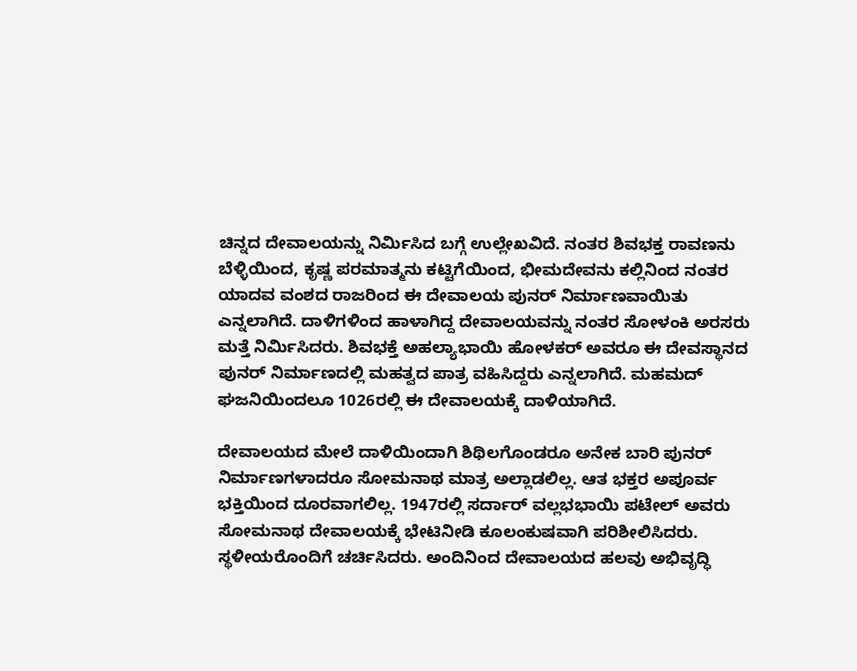ಚಿನ್ನದ ದೇವಾಲಯನ್ನು ನಿರ್ಮಿಸಿದ ಬಗ್ಗೆ ಉಲ್ಲೇಖವಿದೆ. ನಂತರ ಶಿವಭಕ್ತ ರಾವಣನು ಬೆಳ್ಳಿಯಿಂದ, ಕೃಷ್ಣ ಪರಮಾತ್ಮನು ಕಟ್ಟಿಗೆಯಿಂದ, ಭೀಮದೇವನು ಕಲ್ಲಿನಿಂದ ನಂತರ ಯಾದವ ವಂಶದ ರಾಜರಿಂದ ಈ ದೇವಾಲಯ ಪುನರ್ ನಿರ್ಮಾಣವಾಯಿತು ಎನ್ನಲಾಗಿದೆ. ದಾಳಿಗಳಿಂದ ಹಾಳಾಗಿದ್ದ ದೇವಾಲಯವನ್ನು ನಂತರ ಸೋಳಂಕಿ ಅರಸರು ಮತ್ತೆ ನಿರ್ಮಿಸಿದರು. ಶಿವಭಕ್ತೆ ಅಹಲ್ಯಾಭಾಯಿ ಹೋಳಕರ್ ಅವರೂ ಈ ದೇವಸ್ಥಾನದ ಪುನರ್ ನಿರ್ಮಾಣದಲ್ಲಿ ಮಹತ್ವದ ಪಾತ್ರ ವಹಿಸಿದ್ದರು ಎನ್ನಲಾಗಿದೆ. ಮಹಮದ್ ಘಜನಿಯಿಂದಲೂ 1026ರಲ್ಲಿ ಈ ದೇವಾಲಯಕ್ಕೆ ದಾಳಿಯಾಗಿದೆ.

ದೇವಾಲಯದ ಮೇಲೆ ದಾಳಿಯಿಂದಾಗಿ ಶಿಥಿಲಗೊಂಡರೂ ಅನೇಕ ಬಾರಿ ಪುನರ್ ನಿರ್ಮಾಣಗಳಾದರೂ ಸೋಮನಾಥ ಮಾತ್ರ ಅಲ್ಲಾಡಲಿಲ್ಲ. ಆತ ಭಕ್ತರ ಅಪೂರ್ವ ಭಕ್ತಿಯಿಂದ ದೂರವಾಗಲಿಲ್ಲ. 1947ರಲ್ಲಿ ಸರ್ದಾರ್‌ ವಲ್ಲಭಭಾಯಿ ಪಟೇಲ್ ಅವರು ಸೋಮನಾಥ ದೇವಾಲಯಕ್ಕೆ ಭೇಟಿನೀಡಿ ಕೂಲಂಕುಷವಾಗಿ ಪರಿಶೀಲಿಸಿದರು. ಸ್ಥಳೀಯರೊಂದಿಗೆ ಚರ್ಚಿಸಿದರು. ಅಂದಿನಿಂದ ದೇವಾಲಯದ ಹಲವು ಅಭಿವೃದ್ಧಿ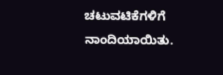ಚಟುವಟಿಕೆಗಳಿಗೆ ನಾಂದಿಯಾಯಿತು.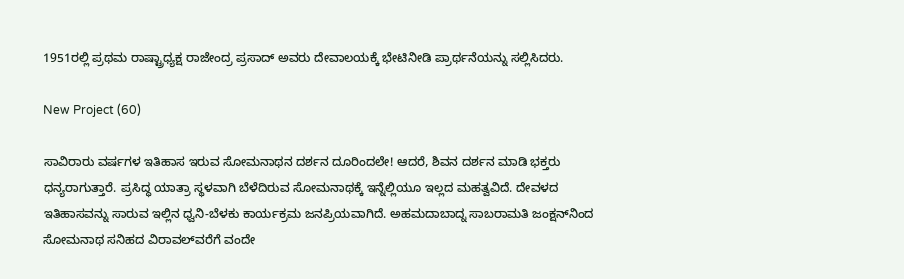1951ರಲ್ಲಿ ಪ್ರಥಮ ರಾಷ್ಟ್ರಾಧ್ಯಕ್ಷ ರಾಜೇಂದ್ರ ಪ್ರಸಾದ್ ಅವರು ದೇವಾಲಯಕ್ಕೆ ಭೇಟಿನೀಡಿ ಪ್ರಾರ್ಥನೆಯನ್ನು ಸಲ್ಲಿಸಿದರು.

New Project (60)

ಸಾವಿರಾರು ವರ್ಷಗಳ ಇತಿಹಾಸ ಇರುವ ಸೋಮನಾಥನ ದರ್ಶನ ದೂರಿಂದಲೇ! ಆದರೆ, ಶಿವನ ದರ್ಶನ ಮಾಡಿ ಭಕ್ತರು ಧನ್ಯರಾಗುತ್ತಾರೆ. ಪ್ರಸಿದ್ಧ ಯಾತ್ರಾ ಸ್ಥಳವಾಗಿ ಬೆಳೆದಿರುವ ಸೋಮನಾಥಕ್ಕೆ ಇನ್ನೆಲ್ಲಿಯೂ ಇಲ್ಲದ ಮಹತ್ವವಿದೆ. ದೇವಳದ ಇತಿಹಾಸವನ್ನು ಸಾರುವ ಇಲ್ಲಿನ ಧ್ವನಿ-ಬೆಳಕು ಕಾರ್ಯಕ್ರಮ ಜನಪ್ರಿಯವಾಗಿದೆ. ಅಹಮದಾಬಾದ್ನ ಸಾಬರಾಮತಿ ಜಂಕ್ಷನ್‌ನಿಂದ ಸೋಮನಾಥ ಸನಿಹದ ವಿರಾವಲ್‌ವರೆಗೆ ವಂದೇ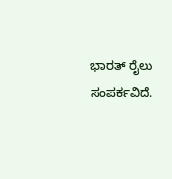ಭಾರತ್ ರೈಲು ಸಂಪರ್ಕವಿದೆ.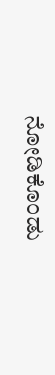ನೋಡಿಕೊಂಡು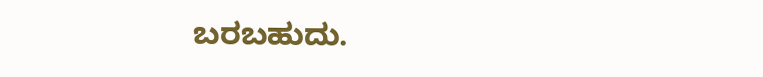ಬರಬಹುದು.